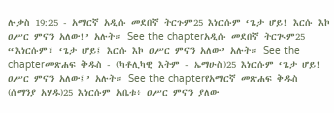ሉቃስ 19:25 - አማርኛ አዲሱ መደበኛ ትርጉም25 እነርሱም ‘ጌታ ሆይ! እርሱ እኮ ዐሥር ምናን አለው!’ አሉት። See the chapterአዲሱ መደበኛ ትርጒም25 “እነርሱም፣ ‘ጌታ ሆይ፤ እርሱ እኮ ዐሥር ምናን አለው’ አሉት። See the chapterመጽሐፍ ቅዱስ - (ካቶሊካዊ እትም - ኤማሁስ)25 እነርሱም ‘ጌታ ሆይ! ዐሥር ምናን አለው፤’ አሉት። See the chapterየአማርኛ መጽሐፍ ቅዱስ (ሰማንያ አሃዱ)25 እነርሱም አቤቱ፥ ዐሥር ምናን ያለው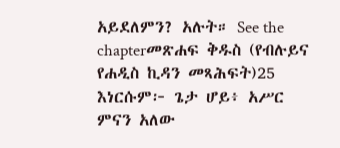አይደለምን? አሉት። See the chapterመጽሐፍ ቅዱስ (የብሉይና የሐዲስ ኪዳን መጻሕፍት)25 እነርሱም፦ ጌታ ሆይ፥ አሥር ምናን አለው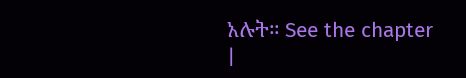አሉት። See the chapter |